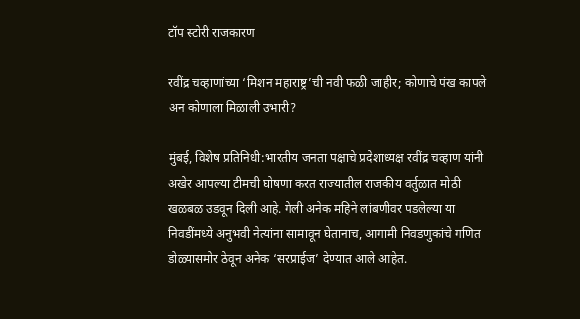टॉप स्टोरी राजकारण

रवींद्र चव्हाणांच्या ‘मिशन महाराष्ट्र’ची नवी फळी जाहीर; कोणाचे पंख कापले अन कोणाला मिळाली उभारी?

मुंबई, विशेष प्रतिनिधी:भारतीय जनता पक्षाचे प्रदेशाध्यक्ष रवींद्र चव्हाण यांनी अखेर आपल्या टीमची घोषणा करत राज्यातील राजकीय वर्तुळात मोठी खळबळ उडवून दिली आहे. गेली अनेक महिने लांबणीवर पडलेल्या या निवडींमध्ये अनुभवी नेत्यांना सामावून घेतानाच, आगामी निवडणुकांचे गणित डोळ्यासमोर ठेवून अनेक ‘सरप्राईज’ देण्यात आले आहेत.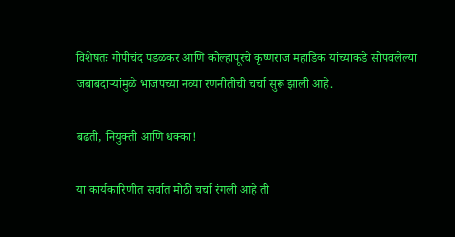विशेषतः गोपीचंद पडळकर आणि कोल्हापूरचे कृष्णराज महाडिक यांच्याकडे सोपवलेल्या जबाबदाऱ्यांमुळे भाजपच्या नव्या रणनीतीची चर्चा सुरू झाली आहे.

बढती, नियुक्ती आणि धक्का!

या कार्यकारिणीत सर्वात मोठी चर्चा रंगली आहे ती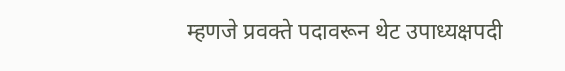म्हणजे प्रवक्ते पदावरून थेट उपाध्यक्षपदी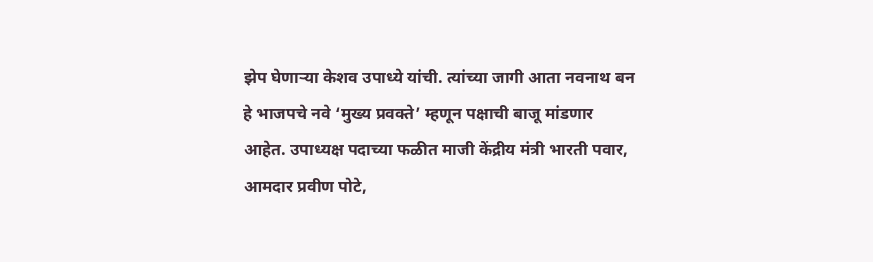झेप घेणाऱ्या केशव उपाध्ये यांची. त्यांच्या जागी आता नवनाथ बन हे भाजपचे नवे ‘मुख्य प्रवक्ते’ म्हणून पक्षाची बाजू मांडणार आहेत. उपाध्यक्ष पदाच्या फळीत माजी केंद्रीय मंत्री भारती पवार, आमदार प्रवीण पोटे,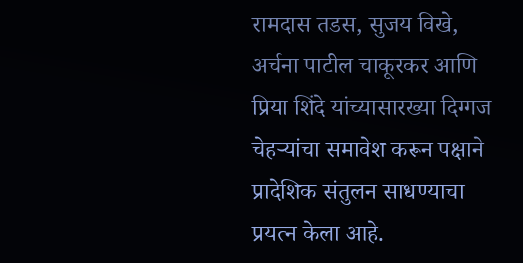रामदास तडस, सुजय विखे, अर्चना पाटील चाकूरकर आणि प्रिया शिंदे यांच्यासारख्या दिग्गज चेहऱ्यांचा समावेश करून पक्षाने प्रादेशिक संतुलन साधण्याचा प्रयत्न केला आहे.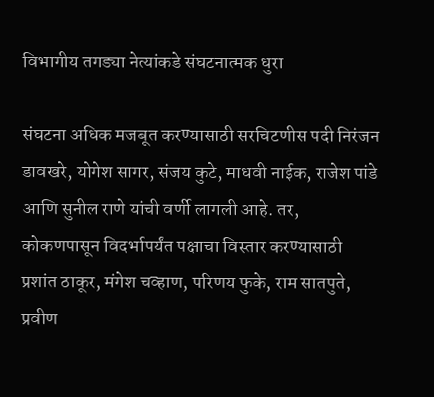विभागीय तगड्या नेत्यांकडे संघटनात्मक धुरा

संघटना अधिक मजबूत करण्यासाठी सरचिटणीस पदी निरंजन डावखरे, योगेश सागर, संजय कुटे, माधवी नाईक, राजेश पांडे आणि सुनील राणे यांची वर्णी लागली आहे. तर, कोकणपासून विदर्भापर्यंत पक्षाचा विस्तार करण्यासाठी प्रशांत ठाकूर, मंगेश चव्हाण, परिणय फुके, राम सातपुते, प्रवीण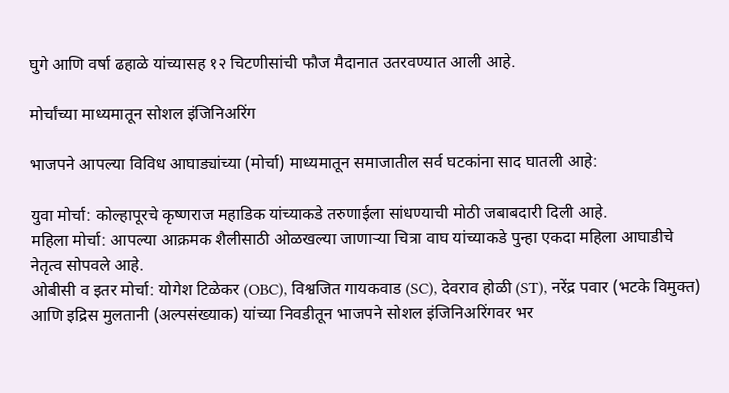घुगे आणि वर्षा ढहाळे यांच्यासह १२ चिटणीसांची फौज मैदानात उतरवण्यात आली आहे.

मोर्चांच्या माध्यमातून सोशल इंजिनिअरिंग

भाजपने आपल्या विविध आघाड्यांच्या (मोर्चा) माध्यमातून समाजातील सर्व घटकांना साद घातली आहे:

युवा मोर्चा: कोल्हापूरचे कृष्णराज महाडिक यांच्याकडे तरुणाईला सांधण्याची मोठी जबाबदारी दिली आहे.
महिला मोर्चा: आपल्या आक्रमक शैलीसाठी ओळखल्या जाणाऱ्या चित्रा वाघ यांच्याकडे पुन्हा एकदा महिला आघाडीचे नेतृत्व सोपवले आहे.
ओबीसी व इतर मोर्चा: योगेश टिळेकर (OBC), विश्वजित गायकवाड (SC), देवराव होळी (ST), नरेंद्र पवार (भटके विमुक्त) आणि इद्रिस मुलतानी (अल्पसंख्याक) यांच्या निवडीतून भाजपने सोशल इंजिनिअरिंगवर भर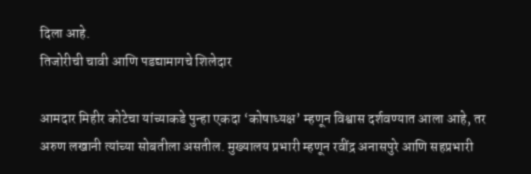दिला आहे.
तिजोरीची चावी आणि पडद्यामागचे शिलेदार

आमदार मिहीर कोटेचा यांच्याकडे पुन्हा एकदा ‘कोषाध्यक्ष’ म्हणून विश्वास दर्शवण्यात आला आहे, तर अरुण लखानी त्यांच्या सोबतीला असतील. मुख्यालय प्रभारी म्हणून रवींद्र अनासपुरे आणि सहप्रभारी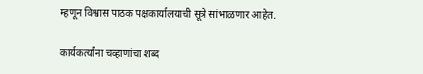म्हणून विश्वास पाठक पक्षकार्यालयाची सूत्रे सांभाळणार आहेत.

कार्यकर्त्यांना चव्हाणांचा शब्द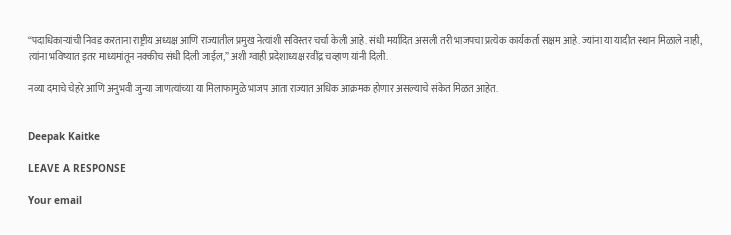“पदाधिकाऱ्यांची निवड करताना राष्ट्रीय अध्यक्ष आणि राज्यातील प्रमुख नेत्यांशी सविस्तर चर्चा केली आहे. संधी मर्यादित असली तरी भाजपचा प्रत्येक कार्यकर्ता सक्षम आहे. ज्यांना या यादीत स्थान मिळाले नाही, त्यांना भविष्यात इतर माध्यमांतून नक्कीच संधी दिली जाईल,” अशी ग्वाही प्रदेशाध्यक्ष रवींद्र चव्हाण यांनी दिली.

नव्या दमाचे चेहरे आणि अनुभवी जुन्या जाणत्यांच्या या मिलाफामुळे भाजप आता राज्यात अधिक आक्रमक होणार असल्याचे संकेत मिळत आहेत.


Deepak Kaitke

LEAVE A RESPONSE

Your email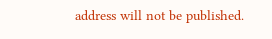address will not be published.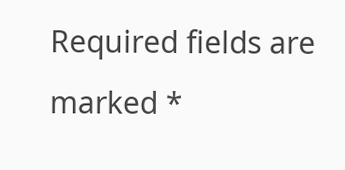Required fields are marked *